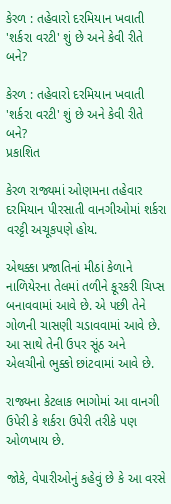કેરળ : તહેવારો દરમિયાન ખવાતી 'શર્કરા વરટી' શું છે અને કેવી રીતે બને?

કેરળ : તહેવારો દરમિયાન ખવાતી 'શર્કરા વરટી' શું છે અને કેવી રીતે બને?
પ્રકાશિત

કેરળ રાજ્યમાં ઓણમના તહેવાર દરમિયાન પીરસાતી વાનગીઓમાં શર્કરા વરટ્ટી અચૂકપણે હોય.

એથક્કા પ્રજાતિનાં મીઠાં કેળાને નાળિયેરના તેલમાં તળીને કૂરકરી ચિપ્સ બનાવવામાં આવે છે. એ પછી તેને ગોળની ચાસણી ચડાવવામાં આવે છે. આ સાથે તેની ઉપર સૂંઠ અને એલચીનો ભુક્કો છાંટવામાં આવે છે.

રાજ્યના કેટલાક ભાગોમાં આ વાનગી ઉપેરી કે શર્કરા ઉપેરી તરીકે પણ ઓળખાય છે.

જોકે, વેપારીઓનું કહેવું છે કે આ વરસે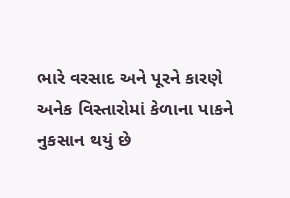ભારે વરસાદ અને પૂરને કારણે અનેક વિસ્તારોમાં કેળાના પાકને નુકસાન થયું છે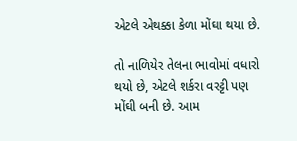એટલે એથક્કા કેળા મોંઘા થયા છે.

તો નાળિયેર તેલના ભાવોમાં વધારો થયો છે, એટલે શર્કરા વરટ્ટી પણ મોંઘી બની છે. આમ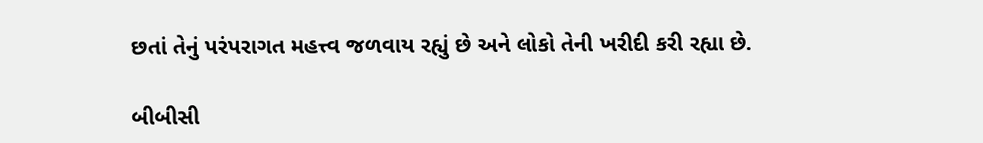છતાં તેનું પરંપરાગત મહત્ત્વ જળવાય રહ્યું છે અને લોકો તેની ખરીદી કરી રહ્યા છે.

બીબીસી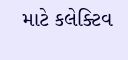માટે કલેક્ટિવ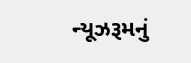ન્યૂઝરૂમનું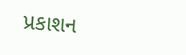પ્રકાશન